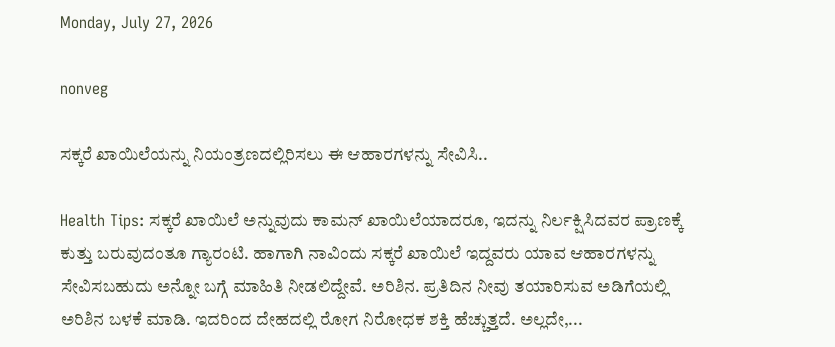Monday, July 27, 2026

nonveg

ಸಕ್ಕರೆ ಖಾಯಿಲೆಯನ್ನು ನಿಯಂತ್ರಣದಲ್ಲಿರಿಸಲು ಈ ಆಹಾರಗಳನ್ನು ಸೇವಿಸಿ..

Health Tips: ಸಕ್ಕರೆ ಖಾಯಿಲೆ ಅನ್ನುವುದು ಕಾಮನ್ ಖಾಯಿಲೆಯಾದರೂ, ಇದನ್ನು ನಿರ್ಲಕ್ಷಿಸಿದವರ ಪ್ರಾಣಕ್ಕೆ ಕುತ್ತು ಬರುವುದಂತೂ ಗ್ಯಾರಂಟಿ. ಹಾಗಾಗಿ ನಾವಿಂದು ಸಕ್ಕರೆ ಖಾಯಿಲೆ ಇದ್ದವರು ಯಾವ ಆಹಾರಗಳನ್ನು ಸೇವಿಸಬಹುದು ಅನ್ನೋ ಬಗ್ಗೆ ಮಾಹಿತಿ ನೀಡಲಿದ್ದೇವೆ. ಅರಿಶಿನ. ಪ್ರತಿದಿನ ನೀವು ತಯಾರಿಸುವ ಅಡಿಗೆಯಲ್ಲಿ ಅರಿಶಿನ ಬಳಕೆ ಮಾಡಿ. ಇದರಿಂದ ದೇಹದಲ್ಲಿ ರೋಗ ನಿರೋಧಕ ಶಕ್ತಿ ಹೆಚ್ಚುತ್ತದೆ. ಅಲ್ಲದೇ,...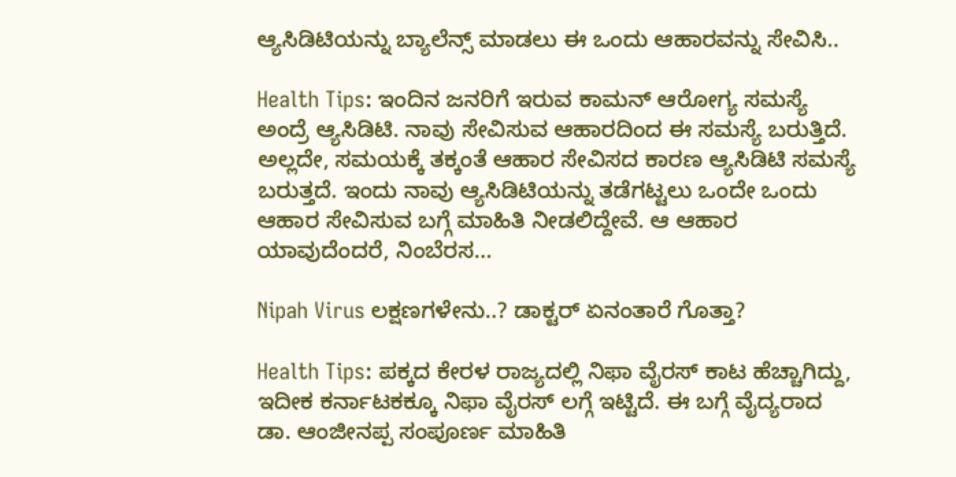ಆ್ಯಸಿಡಿಟಿಯನ್ನು ಬ್ಯಾಲೆನ್ಸ್ ಮಾಡಲು ಈ ಒಂದು ಆಹಾರವನ್ನು ಸೇವಿಸಿ..

Health Tips: ಇಂದಿನ ಜನರಿಗೆ ಇರುವ ಕಾಮನ್ ಆರೋಗ್ಯ ಸಮಸ್ಯೆ ಅಂದ್ರೆ ಆ್ಯಸಿಡಿಟಿ. ನಾವು ಸೇವಿಸುವ ಆಹಾರದಿಂದ ಈ ಸಮಸ್ಯೆ ಬರುತ್ತಿದೆ. ಅಲ್ಲದೇ, ಸಮಯಕ್ಕೆ ತಕ್ಕಂತೆ ಆಹಾರ ಸೇವಿಸದ ಕಾರಣ ಆ್ಯಸಿಡಿಟಿ ಸಮಸ್ಯೆ ಬರುತ್ತದೆ. ಇಂದು ನಾವು ಆ್ಯಸಿಡಿಟಿಯನ್ನು ತಡೆಗಟ್ಟಲು ಒಂದೇ ಒಂದು ಆಹಾರ ಸೇವಿಸುವ ಬಗ್ಗೆ ಮಾಹಿತಿ ನೀಡಲಿದ್ದೇವೆ. ಆ ಆಹಾರ ಯಾವುದೆಂದರೆ, ನಿಂಬೆರಸ...

Nipah Virus ಲಕ್ಷಣಗಳೇನು..? ಡಾಕ್ಟರ್ ಏನಂತಾರೆ ಗೊತ್ತಾ?

Health Tips: ಪಕ್ಕದ ಕೇರಳ ರಾಜ್ಯದಲ್ಲಿ ನಿಫಾ ವೈರಸ್ ಕಾಟ ಹೆಚ್ಚಾಗಿದ್ದು, ಇದೀಕ ಕರ್ನಾಟಕಕ್ಕೂ ನಿಫಾ ವೈರಸ್ ಲಗ್ಗೆ ಇಟ್ಟಿದೆ. ಈ ಬಗ್ಗೆ ವೈದ್ಯರಾದ ಡಾ. ಆಂಜೀನಪ್ಪ ಸಂಪೂರ್ಣ ಮಾಹಿತಿ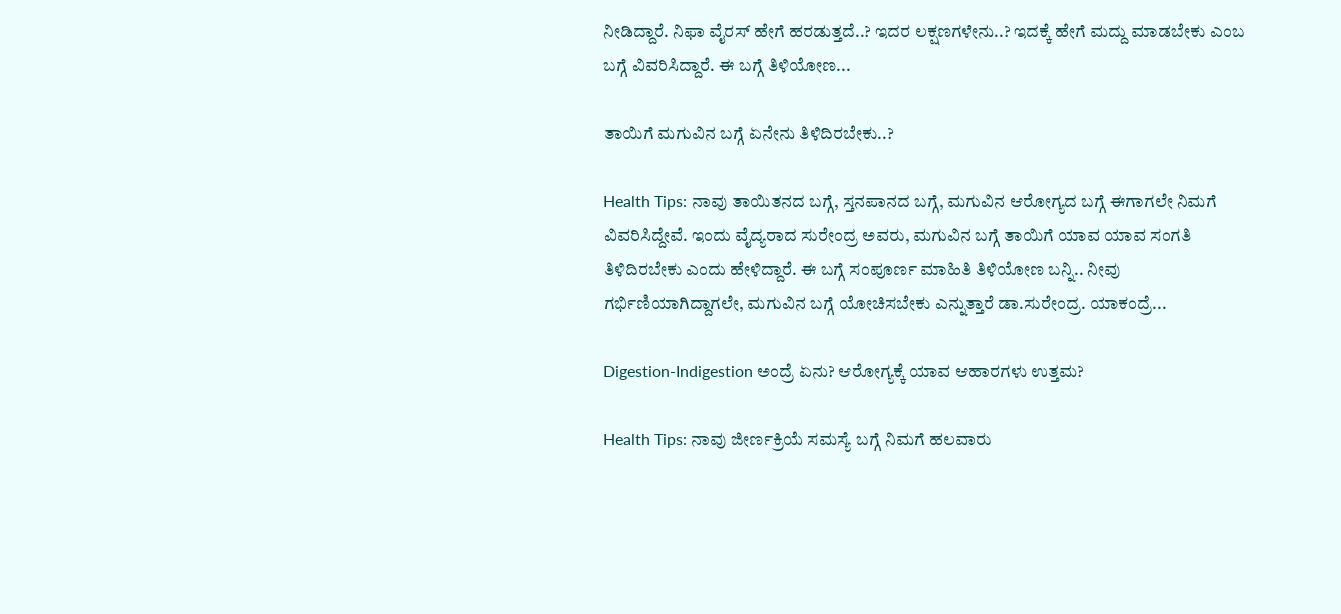ನೀಡಿದ್ದಾರೆ. ನಿಫಾ ವೈರಸ್ ಹೇಗೆ ಹರಡುತ್ತದೆ..? ಇದರ ಲಕ್ಷಣಗಳೇನು..? ಇದಕ್ಕೆ ಹೇಗೆ ಮದ್ದು ಮಾಡಬೇಕು ಎಂಬ ಬಗ್ಗೆ ವಿವರಿಸಿದ್ದಾರೆ. ಈ ಬಗ್ಗೆ ತಿಳಿಯೋಣ...

ತಾಯಿಗೆ ಮಗುವಿನ ಬಗ್ಗೆ ಏನೇನು ತಿಳಿದಿರಬೇಕು..?

Health Tips: ನಾವು ತಾಯಿತನದ ಬಗ್ಗೆ, ಸ್ತನಪಾನದ ಬಗ್ಗೆ, ಮಗುವಿನ ಆರೋಗ್ಯದ ಬಗ್ಗೆ ಈಗಾಗಲೇ ನಿಮಗೆ ವಿವರಿಸಿದ್ದೇವೆ. ಇಂದು ವೈದ್ಯರಾದ ಸುರೇಂದ್ರ ಅವರು, ಮಗುವಿನ ಬಗ್ಗೆ ತಾಯಿಗೆ ಯಾವ ಯಾವ ಸಂಗತಿ ತಿಳಿದಿರಬೇಕು ಎಂದು ಹೇಳಿದ್ದಾರೆ. ಈ ಬಗ್ಗೆ ಸಂಪೂರ್ಣ ಮಾಹಿತಿ ತಿಳಿಯೋಣ ಬನ್ನಿ.. ನೀವು ಗರ್ಭಿಣಿಯಾಗಿದ್ದಾಗಲೇ, ಮಗುವಿನ ಬಗ್ಗೆ ಯೋಚಿಸಬೇಕು ಎನ್ನುತ್ತಾರೆ ಡಾ.ಸುರೇಂದ್ರ. ಯಾಕಂದ್ರೆ...

Digestion-Indigestion ಅಂದ್ರೆ ಏನು? ಆರೋಗ್ಯಕ್ಕೆ ಯಾವ ಆಹಾರಗಳು ಉತ್ತಮ?

Health Tips: ನಾವು ಜೀರ್ಣಕ್ರಿಯೆ ಸಮಸ್ಯೆ ಬಗ್ಗೆ ನಿಮಗೆ ಹಲವಾರು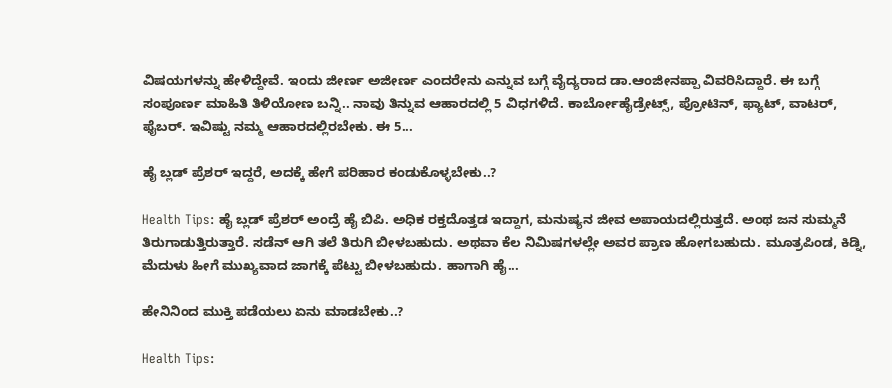ವಿಷಯಗಳನ್ನು ಹೇಳಿದ್ದೇವೆ. ಇಂದು ಜೀರ್ಣ ಅಜೀರ್ಣ ಎಂದರೇನು ಎನ್ನುವ ಬಗ್ಗೆ ವೈದ್ಯರಾದ ಡಾ.ಆಂಜೀನಪ್ಪಾ ವಿವರಿಸಿದ್ದಾರೆ. ಈ ಬಗ್ಗೆ ಸಂಪೂರ್ಣ ಮಾಹಿತಿ ತಿಳಿಯೋಣ ಬನ್ನಿ.. ನಾವು ತಿನ್ನುವ ಆಹಾರದಲ್ಲಿ 5 ವಿಧಗಳಿದೆ. ಕಾರ್ಬೋಹೈಡ್ರೇಟ್ಸ್, ಪ್ರೋಟಿನ್, ಫ್ಯಾಟ್, ವಾಟರ್, ಫೈಬರ್. ಇವಿಷ್ಟು ನಮ್ಮ ಆಹಾರದಲ್ಲಿರಬೇಕು. ಈ 5...

ಹೈ ಬ್ಲಡ್ ಪ್ರೆಶರ್ ಇದ್ದರೆ, ಅದಕ್ಕೆ ಹೇಗೆ ಪರಿಹಾರ ಕಂಡುಕೊಳ್ಳಬೇಕು..?

Health Tips: ಹೈ ಬ್ಲಡ್‌ ಪ್ರೆಶರ್ ಅಂದ್ರೆ ಹೈ ಬಿಪಿ. ಅಧಿಕ ರಕ್ತದೊತ್ತಡ ಇದ್ದಾಗ, ಮನುಷ್ಯನ ಜೀವ ಅಪಾಯದಲ್ಲಿರುತ್ತದೆ. ಅಂಥ ಜನ ಸುಮ್ಮನೆ ತಿರುಗಾಡುತ್ತಿರುತ್ತಾರೆ. ಸಡೆನ್ ಆಗಿ ತಲೆ ತಿರುಗಿ ಬೀಳಬಹುದು. ಅಥವಾ ಕೆಲ ನಿಮಿಷಗಳಲ್ಲೇ ಅವರ ಪ್ರಾಣ ಹೋಗಬಹುದು. ಮೂತ್ರಪಿಂಡ, ಕಿಡ್ನಿ, ಮೆದುಳು ಹೀಗೆ ಮುಖ್ಯವಾದ ಜಾಗಕ್ಕೆ ಪೆಟ್ಟು ಬೀಳಬಹುದು. ಹಾಗಾಗಿ ಹೈ...

ಹೇನಿನಿಂದ ಮುಕ್ತಿ ಪಡೆಯಲು ಏನು ಮಾಡಬೇಕು..?

Health Tips: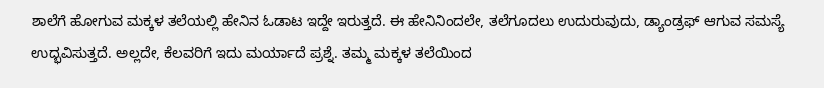ಶಾಲೆಗೆ ಹೋಗುವ ಮಕ್ಕಳ ತಲೆಯಲ್ಲಿ ಹೇನಿನ ಓಡಾಟ ಇದ್ದೇ ಇರುತ್ತದೆ. ಈ ಹೇನಿನಿಂದಲೇ, ತಲೆಗೂದಲು ಉದುರುವುದು, ಡ್ಯಾಂಡ್ರಫ್ ಆಗುವ ಸಮಸ್ಯೆ ಉದ್ಭವಿಸುತ್ತದೆ. ಅಲ್ಲದೇ, ಕೆಲವರಿಗೆ ಇದು ಮರ್ಯಾದೆ ಪ್ರಶ್ನೆ. ತಮ್ಮ ಮಕ್ಕಳ ತಲೆಯಿಂದ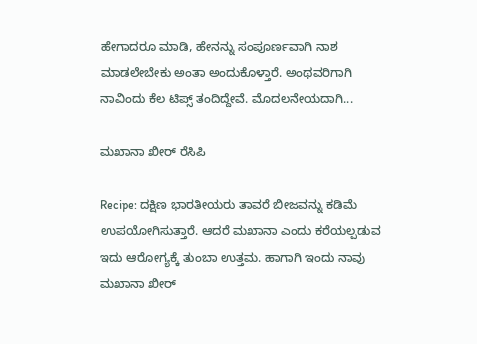ಹೇಗಾದರೂ ಮಾಡಿ, ಹೇನನ್ನು ಸಂಪೂರ್ಣವಾಗಿ ನಾಶ ಮಾಡಲೇಬೇಕು ಅಂತಾ ಅಂದುಕೊಳ್ತಾರೆ. ಅಂಥವರಿಗಾಗಿ ನಾವಿಂದು ಕೆಲ ಟಿಪ್ಸ್ ತಂದಿದ್ದೇವೆ. ಮೊದಲನೇಯದಾಗಿ...

ಮಖಾನಾ ಖೀರ್ ರೆಸಿಪಿ

Recipe: ದಕ್ಷಿಣ ಭಾರತೀಯರು ತಾವರೆ ಬೀಜವನ್ನು ಕಡಿಮೆ ಉಪಯೋಗಿಸುತ್ತಾರೆ. ಆದರೆ ಮಖಾನಾ ಎಂದು ಕರೆಯಲ್ಪಡುವ ಇದು ಆರೋಗ್ಯಕ್ಕೆ ತುಂಬಾ ಉತ್ತಮ. ಹಾಗಾಗಿ ಇಂದು ನಾವು ಮಖಾನಾ ಖೀರ್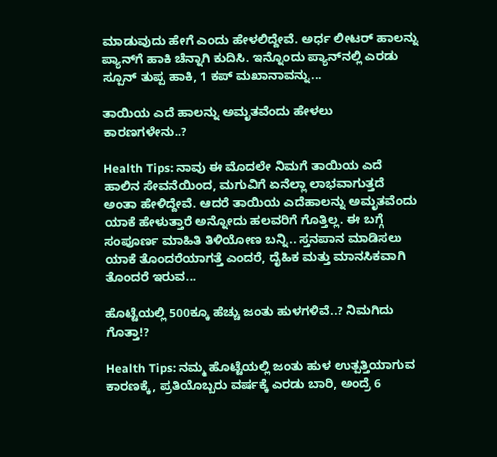ಮಾಡುವುದು ಹೇಗೆ ಎಂದು ಹೇಳಲಿದ್ದೇವೆ. ಅರ್ಧ ಲೀಟರ್ ಹಾಲನ್ನು ಪ್ಯಾನ್‌ಗೆ ಹಾಕಿ ಚೆನ್ನಾಗಿ ಕುದಿಸಿ. ಇನ್ನೊಂದು ಪ್ಯಾನ್‌ನಲ್ಲಿ ಎರಡು ಸ್ಪೂನ್ ತುಪ್ಪ ಹಾಕಿ, 1 ಕಪ್ ಮಖಾನಾವನ್ನು...

ತಾಯಿಯ ಎದೆ ಹಾಲನ್ನು ಅಮೃತವೆಂದು ಹೇಳಲು ಕಾರಣಗಳೇನು..?

Health Tips: ನಾವು ಈ ಮೊದಲೇ ನಿಮಗೆ ತಾಯಿಯ ಎದೆ ಹಾಲಿನ ಸೇವನೆಯಿಂದ, ಮಗುವಿಗೆ ಏನೆಲ್ಲಾ ಲಾಭವಾಗುತ್ತದೆ ಅಂತಾ ಹೇಳಿದ್ದೇವೆ. ಆದರೆ ತಾಯಿಯ ಎದೆಹಾಲನ್ನು ಅಮೃತವೆಂದು ಯಾಕೆ ಹೇಳುತ್ತಾರೆ ಅನ್ನೋದು ಹಲವರಿಗೆ ಗೊತ್ತಿಲ್ಲ. ಈ ಬಗ್ಗೆ ಸಂಪೂರ್ಣ ಮಾಹಿತಿ ತಿಳಿಯೋಣ ಬನ್ನಿ.. ಸ್ತನಪಾನ ಮಾಡಿಸಲು ಯಾಕೆ ತೊಂದರೆಯಾಗತ್ತೆ ಎಂದರೆ, ದೈಹಿಕ ಮತ್ತು ಮಾನಸಿಕವಾಗಿ ತೊಂದರೆ ಇರುವ...

ಹೊಟ್ಟೆಯಲ್ಲಿ 500ಕ್ಕೂ ಹೆಚ್ಚು ಜಂತು ಹುಳಗಳಿವೆ..? ನಿಮಗಿದು ಗೊತ್ತಾ!?

Health Tips: ನಮ್ಮ ಹೊಟ್ಟೆಯಲ್ಲಿ ಜಂತು ಹುಳ ಉತ್ಪತ್ತಿಯಾಗುವ ಕಾರಣಕ್ಕೆ, ಪ್ರತಿಯೊಬ್ಬರು ವರ್ಷಕ್ಕೆ ಎರಡು ಬಾರಿ, ಅಂದ್ರೆ 6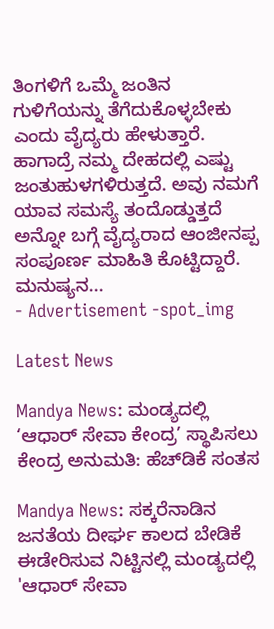ತಿಂಗಳಿಗೆ ಒಮ್ಮೆ ಜಂತಿನ ಗುಳಿಗೆಯನ್ನು ತೆಗೆದುಕೊಳ್ಳಬೇಕು ಎಂದು ವೈದ್ಯರು ಹೇಳುತ್ತಾರೆ. ಹಾಗಾದ್ರೆ ನಮ್ಮ ದೇಹದಲ್ಲಿ ಎಷ್ಟು ಜಂತುಹುಳಗಳಿರುತ್ತದೆ. ಅವು ನಮಗೆ ಯಾವ ಸಮಸ್ಯೆ ತಂದೊಡ್ಡುತ್ತದೆ ಅನ್ನೋ ಬಗ್ಗೆ ವೈದ್ಯರಾದ ಆಂಜೀನಪ್ಪ ಸಂಪೂರ್ಣ ಮಾಹಿತಿ ಕೊಟ್ಟಿದ್ದಾರೆ. ಮನುಷ್ಯನ...
- Advertisement -spot_img

Latest News

Mandya News: ಮಂಡ್ಯದಲ್ಲಿ ‘ಆಧಾರ್ ಸೇವಾ ಕೇಂದ್ರ’ ಸ್ಥಾಪಿಸಲು ಕೇಂದ್ರ ಅನುಮತಿ: ಹೆಚ್‌ಡಿಕೆ ಸಂತಸ

Mandya News: ಸಕ್ಕರೆನಾಡಿನ ಜನತೆಯ ದೀರ್ಘ ಕಾಲದ ಬೇಡಿಕೆ ಈಡೇರಿಸುವ ನಿಟ್ಟಿನಲ್ಲಿ ಮಂಡ್ಯದಲ್ಲಿ 'ಆಧಾರ್ ಸೇವಾ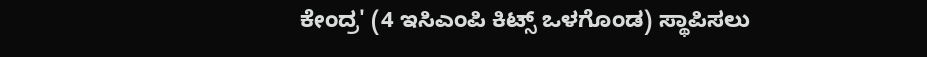ಕೇಂದ್ರ' (4 ಇಸಿಎಂಪಿ ಕಿಟ್ಸ್ ಒಳಗೊಂಡ) ಸ್ಥಾಪಿಸಲು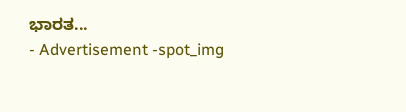ಭಾರತ...
- Advertisement -spot_img